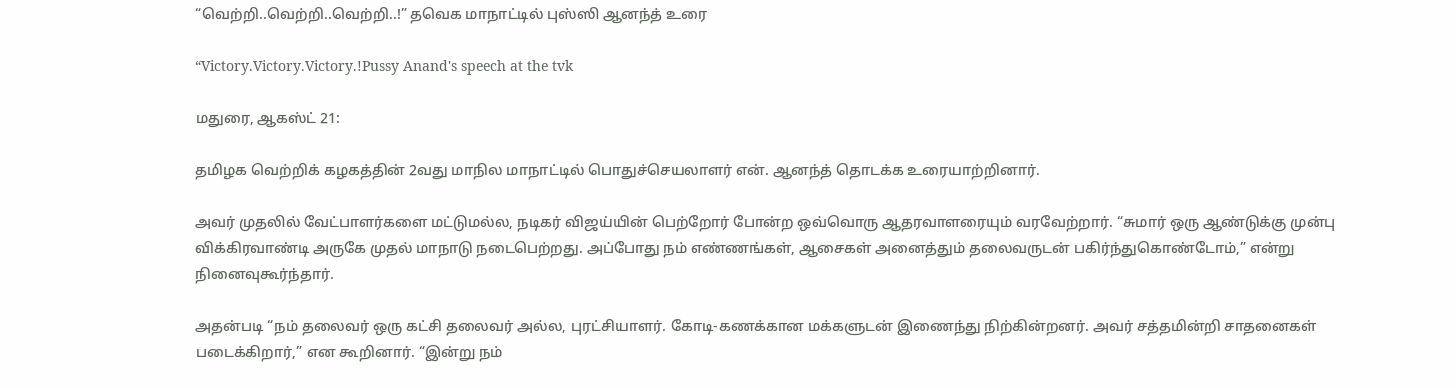“வெற்றி..வெற்றி..வெற்றி..!” தவெக மாநாட்டில் புஸ்ஸி ஆனந்த் உரை

“Victory.Victory.Victory.!Pussy Anand's speech at the tvk

மதுரை, ஆகஸ்ட் 21:

தமிழக வெற்றிக் கழகத்தின் 2வது மாநில மாநாட்டில் பொதுச்செயலாளர் என். ஆனந்த் தொடக்க உரையாற்றினார்.

அவர் முதலில் வேட்பாளர்களை மட்டுமல்ல, நடிகர் விஜய்யின் பெற்றோர் போன்ற ஒவ்வொரு ஆதரவாளரையும் வரவேற்றார். “சுமார் ஒரு ஆண்டுக்கு முன்பு விக்கிரவாண்டி அருகே முதல் மாநாடு நடைபெற்றது. அப்போது நம் எண்ணங்கள், ஆசைகள் அனைத்தும் தலைவருடன் பகிர்ந்துகொண்டோம்,” என்று நினைவுகூர்ந்தார்.

அதன்படி “நம் தலைவர் ஒரு கட்சி தலைவர் அல்ல, புரட்சியாளர். கோடி-கணக்கான மக்களுடன் இணைந்து நிற்கின்றனர். அவர் சத்தமின்றி சாதனைகள் படைக்கிறார்,” என கூறினார். “இன்று நம்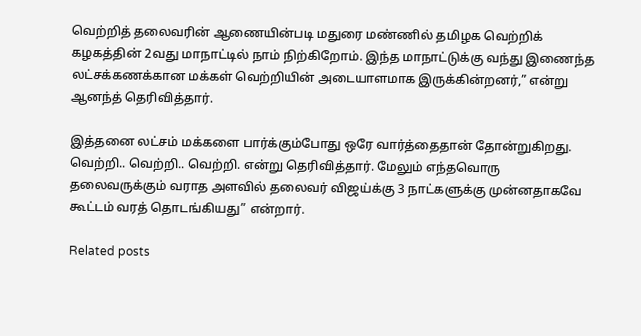வெற்றித் தலைவரின் ஆணையின்படி மதுரை மண்ணில் தமிழக வெற்றிக் கழகத்தின் 2வது மாநாட்டில் நாம் நிற்கிறோம். இந்த மாநாட்டுக்கு வந்து இணைந்த லட்சக்கணக்கான மக்கள் வெற்றியின் அடையாளமாக இருக்கின்றனர்,” என்று ஆனந்த் தெரிவித்தார்.

இத்தனை லட்சம் மக்களை பார்க்கும்போது ஒரே வார்த்தைதான் தோன்றுகிறது. வெற்றி.. வெற்றி.. வெற்றி. என்று தெரிவித்தார். மேலும் எந்தவொரு தலைவருக்கும் வராத அளவில் தலைவர் விஜய்க்கு 3 நாட்களுக்கு முன்னதாகவே கூட்டம் வரத் தொடங்கியது” என்றார்.

Related posts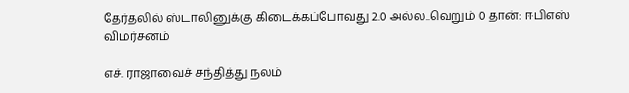தேர்தலில் ஸ்டாலினுக்கு கிடைக்கப்போவது 2.0 அல்ல..வெறும் 0 தான்: ஈபிஎஸ் விமர்சனம்

எச். ராஜாவைச் சந்தித்து நலம்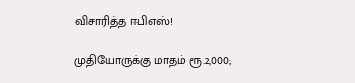விசாரித்த ஈபிஎஸ்!

முதியோருக்கு மாதம் ரூ.2,000;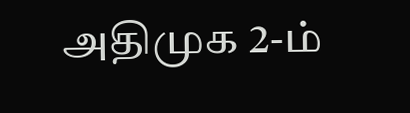அதிமுக 2-ம்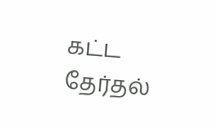கட்ட தேர்தல்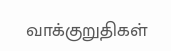வாக்குறுதிகள்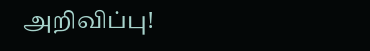அறிவிப்பு!